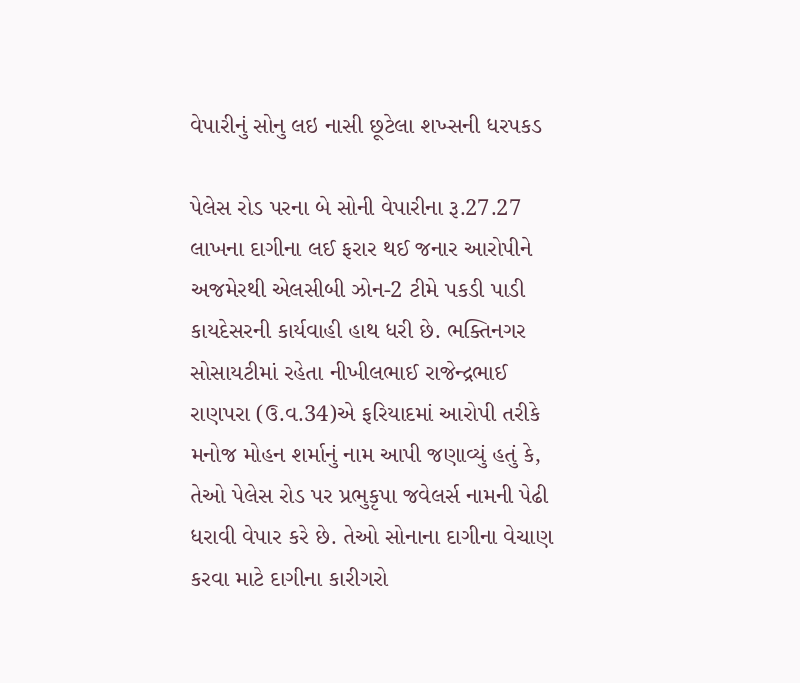વેપારીનું સોનુ લઇ નાસી છૂટેલા શખ્સની ધરપકડ

પેલેસ રોડ પરના બે સોની વેપારીના રૂ.27.27 લાખના દાગીના લઈ ફરાર થઈ જનાર આરોપીને અજમેરથી એલસીબી ઝોન-2 ટીમે પકડી પાડી કાયદેસરની કાર્યવાહી હાથ ધરી છે. ભક્તિનગર સોસાયટીમાં રહેતા નીખીલભાઈ રાજેન્દ્રભાઈ રાણપરા (ઉ.વ.34)એ ફરિયાદમાં આરોપી તરીકે મનોજ મોહન શર્માનું નામ આપી જણાવ્યું હતું કે, તેઓ પેલેસ રોડ પર પ્રભુકૃપા જવેલર્સ નામની પેઢી ધરાવી વેપાર કરે છે. તેઓ સોનાના દાગીના વેચાણ કરવા માટે દાગીના કારીગરો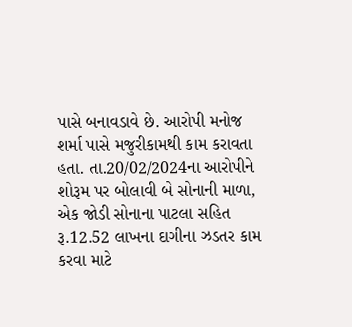પાસે બનાવડાવે છે. આરોપી મનોજ શર્મા પાસે મજુરીકામથી કામ કરાવતા હતા. તા.20/02/2024ના આરોપીને શોરૂમ પર બોલાવી બે સોનાની માળા, એક જોડી સોનાના પાટલા સહિત રૂ.12.52 લાખના દાગીના ઝડતર કામ કરવા માટે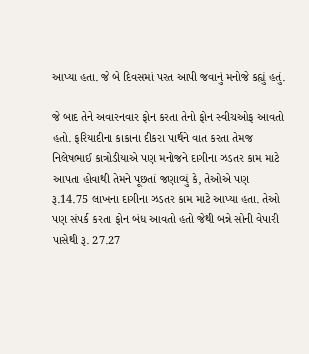આપ્યા હતા. જે બે દિવસમાં પરત આપી જવાનું મનોજે કહ્યું હતું.

જે બાદ તેને અવારનવાર ફોન કરતા તેનો ફોન સ્વીચઓફ આવતો હતો. ફરિયાદીના કાકાના દીકરા પાર્થને વાત કરતા તેમજ નિલેષભાઈ કાત્રોડીયાએ પણ મનોજને દાગીના ઝડતર કામ માટે આપતા હોવાથી તેમને પૂછતાં જણાવ્યું કે, તેઓએ પણ રૂ.14.75 લાખના દાગીના ઝડતર કામ માટે આપ્યા હતા. તેઓ પણ સંપર્ક કરતા ફોન બંધ આવતો હતો જેથી બન્ને સોની વેપારી પાસેથી રૂ. 27.27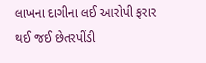લાખના દાગીના લઈ આરોપી ફરાર થઈ જઈ છેતરપીંડી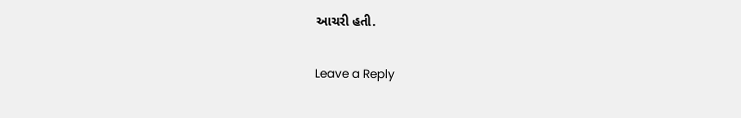આચરી હતી.

Leave a Reply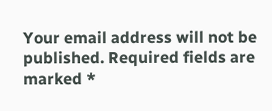Your email address will not be published. Required fields are marked *